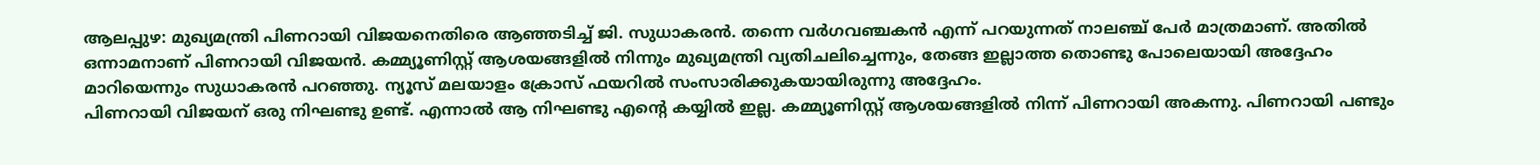ആലപ്പുഴ: മുഖ്യമന്ത്രി പിണറായി വിജയനെതിരെ ആഞ്ഞടിച്ച് ജി. സുധാകരൻ. തന്നെ വർഗവഞ്ചകൻ എന്ന് പറയുന്നത് നാലഞ്ച് പേർ മാത്രമാണ്. അതിൽ ഒന്നാമനാണ് പിണറായി വിജയൻ. കമ്മ്യൂണിസ്റ്റ് ആശയങ്ങളിൽ നിന്നും മുഖ്യമന്ത്രി വ്യതിചലിച്ചെന്നും, തേങ്ങ ഇല്ലാത്ത തൊണ്ടു പോലെയായി അദ്ദേഹം മാറിയെന്നും സുധാകരൻ പറഞ്ഞു. ന്യൂസ് മലയാളം ക്രോസ് ഫയറിൽ സംസാരിക്കുകയായിരുന്നു അദ്ദേഹം.
പിണറായി വിജയന് ഒരു നിഘണ്ടു ഉണ്ട്. എന്നാൽ ആ നിഘണ്ടു എന്റെ കയ്യിൽ ഇല്ല. കമ്മ്യൂണിസ്റ്റ് ആശയങ്ങളിൽ നിന്ന് പിണറായി അകന്നു. പിണറായി പണ്ടും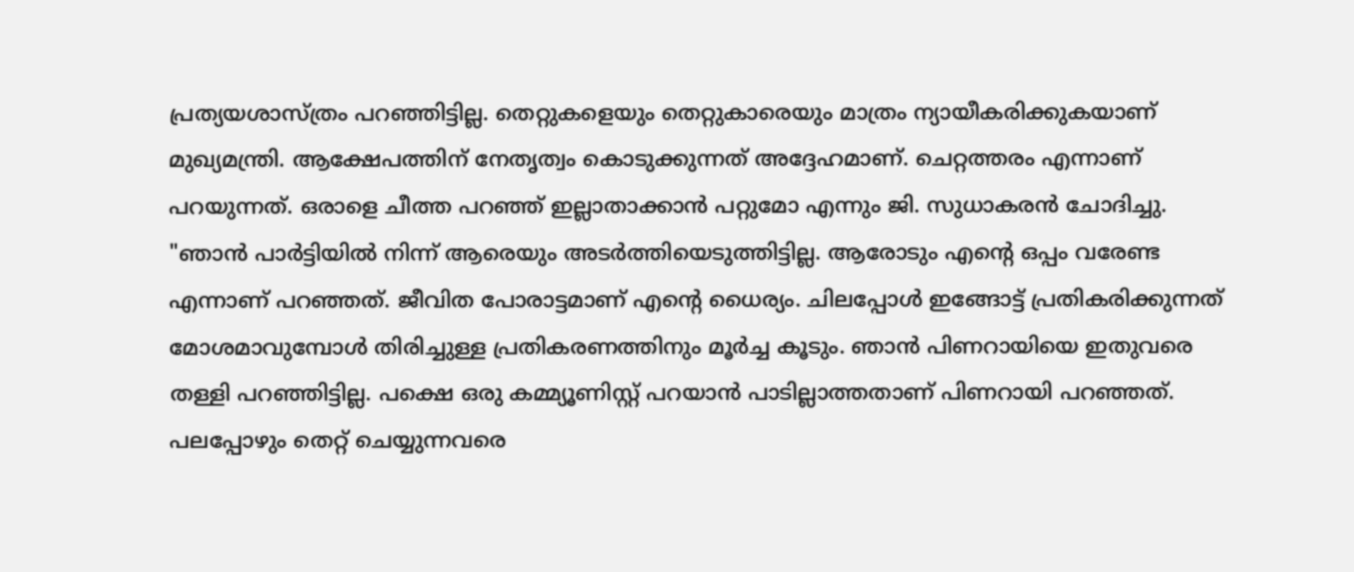പ്രത്യയശാസ്ത്രം പറഞ്ഞിട്ടില്ല. തെറ്റുകളെയും തെറ്റുകാരെയും മാത്രം ന്യായീകരിക്കുകയാണ് മുഖ്യമന്ത്രി. ആക്ഷേപത്തിന് നേതൃത്വം കൊടുക്കുന്നത് അദ്ദേഹമാണ്. ചെറ്റത്തരം എന്നാണ് പറയുന്നത്. ഒരാളെ ചീത്ത പറഞ്ഞ് ഇല്ലാതാക്കാൻ പറ്റുമോ എന്നും ജി. സുധാകരൻ ചോദിച്ചു.
"ഞാൻ പാർട്ടിയിൽ നിന്ന് ആരെയും അടർത്തിയെടുത്തിട്ടില്ല. ആരോടും എന്റെ ഒപ്പം വരേണ്ട എന്നാണ് പറഞ്ഞത്. ജീവിത പോരാട്ടമാണ് എന്റെ ധൈര്യം. ചിലപ്പോൾ ഇങ്ങോട്ട് പ്രതികരിക്കുന്നത് മോശമാവുമ്പോൾ തിരിച്ചുള്ള പ്രതികരണത്തിനും മൂർച്ച കൂടും. ഞാൻ പിണറായിയെ ഇതുവരെ തള്ളി പറഞ്ഞിട്ടില്ല. പക്ഷെ ഒരു കമ്മ്യൂണിസ്റ്റ് പറയാൻ പാടില്ലാത്തതാണ് പിണറായി പറഞ്ഞത്. പലപ്പോഴും തെറ്റ് ചെയ്യുന്നവരെ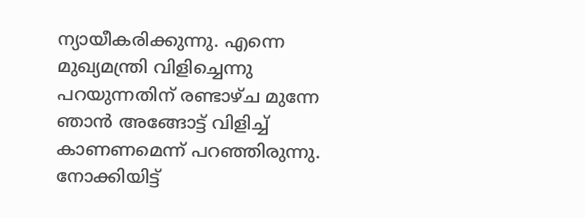ന്യായീകരിക്കുന്നു. എന്നെ മുഖ്യമന്ത്രി വിളിച്ചെന്നു പറയുന്നതിന് രണ്ടാഴ്ച മുന്നേ ഞാൻ അങ്ങോട്ട് വിളിച്ച് കാണണമെന്ന് പറഞ്ഞിരുന്നു. നോക്കിയിട്ട്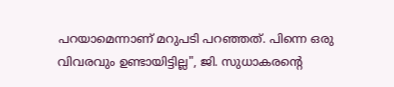പറയാമെന്നാണ് മറുപടി പറഞ്ഞത്. പിന്നെ ഒരു വിവരവും ഉണ്ടായിട്ടില്ല", ജി. സുധാകരൻ്റെ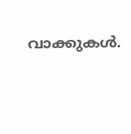വാക്കുകൾ.